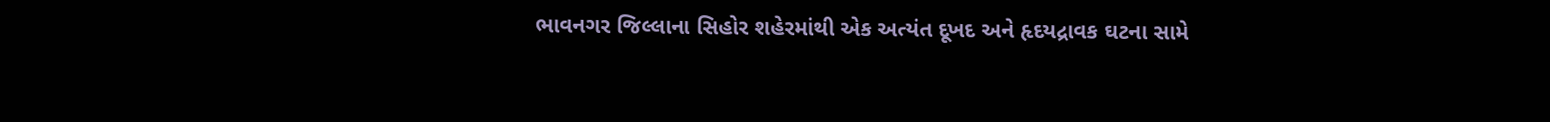ભાવનગર જિલ્લાના સિહોર શહેરમાંથી એક અત્યંત દૂખદ અને હૃદયદ્રાવક ઘટના સામે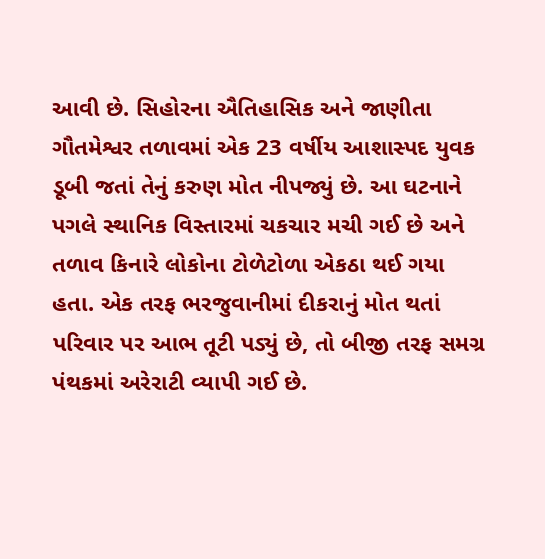આવી છે. સિહોરના ઐતિહાસિક અને જાણીતા ગૌતમેશ્વર તળાવમાં એક 23 વર્ષીય આશાસ્પદ યુવક ડૂબી જતાં તેનું કરુણ મોત નીપજ્યું છે. આ ઘટનાને પગલે સ્થાનિક વિસ્તારમાં ચકચાર મચી ગઈ છે અને તળાવ કિનારે લોકોના ટોળેટોળા એકઠા થઈ ગયા હતા. એક તરફ ભરજુવાનીમાં દીકરાનું મોત થતાં પરિવાર પર આભ તૂટી પડ્યું છે, તો બીજી તરફ સમગ્ર પંથકમાં અરેરાટી વ્યાપી ગઈ છે.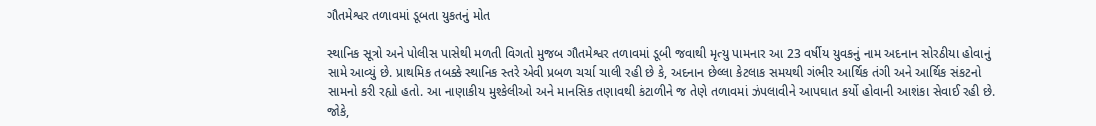ગૌતમેશ્વર તળાવમાં ડૂબતા યુકતનું મોત

સ્થાનિક સૂત્રો અને પોલીસ પાસેથી મળતી વિગતો મુજબ ગૌતમેશ્વર તળાવમાં ડૂબી જવાથી મૃત્યુ પામનાર આ 23 વર્ષીય યુવકનું નામ અદનાન સોરઠીયા હોવાનું સામે આવ્યું છે. પ્રાથમિક તબક્કે સ્થાનિક સ્તરે એવી પ્રબળ ચર્ચા ચાલી રહી છે કે, અદનાન છેલ્લા કેટલાક સમયથી ગંભીર આર્થિક તંગી અને આર્થિક સંકટનો સામનો કરી રહ્યો હતો. આ નાણાકીય મુશ્કેલીઓ અને માનસિક તણાવથી કંટાળીને જ તેણે તળાવમાં ઝંપલાવીને આપઘાત કર્યો હોવાની આશંકા સેવાઈ રહી છે. જોકે,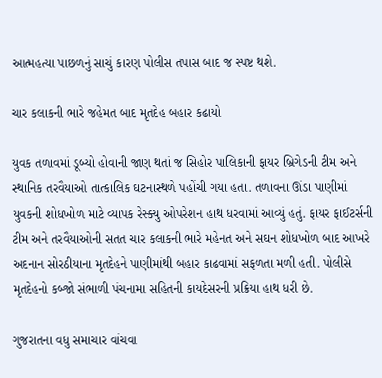આત્મહત્યા પાછળનું સાચું કારણ પોલીસ તપાસ બાદ જ સ્પષ્ટ થશે.

ચાર કલાકની ભારે જહેમત બાદ મૃતદેહ બહાર કઢાયો

યુવક તળાવમાં ડૂબ્યો હોવાની જાણ થતાં જ સિહોર પાલિકાની ફાયર બ્રિગેડની ટીમ અને સ્થાનિક તરવૈયાઓ તાત્કાલિક ઘટનાસ્થળે પહોંચી ગયા હતા. તળાવના ઊંડા પાણીમાં યુવકની શોધખોળ માટે વ્યાપક રેસ્ક્યુ ઓપરેશન હાથ ધરવામાં આવ્યું હતું. ફાયર ફાઈટર્સની ટીમ અને તરવૈયાઓની સતત ચાર કલાકની ભારે મહેનત અને સઘન શોધખોળ બાદ આખરે અદનાન સોરઠીયાના મૃતદેહને પાણીમાંથી બહાર કાઢવામાં સફળતા મળી હતી. પોલીસે મૃતદેહનો કબ્જો સંભાળી પંચનામા સહિતની કાયદેસરની પ્રક્રિયા હાથ ધરી છે.

ગુજરાતના વધુ સમાચાર વાંચવા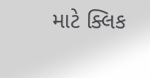માટે ક્લિક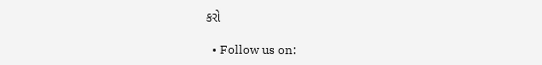કરો

  • Follow us on: